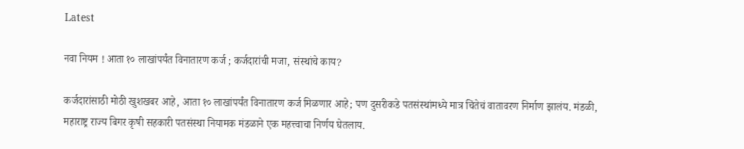Latest

नवा नियम ! आता १० लाखांपर्यंत विनातारण कर्ज ; कर्जदारांची मजा, संस्थांचे काय?

कर्जदारांसाठी मोठी खुशखबर आहे, आता १० लाखांपर्यंत विनातारण कर्ज मिळणार आहे; पण दुसरीकडे पतसंस्थांमध्ये मात्र चिंतेचं वातावरण निर्माण झालंय. मंडळी, महाराष्ट्र राज्य बिगर कृषी सहकारी पतसंस्था नियामक मंडळाने एक महत्त्वाचा निर्णय घेतलाय.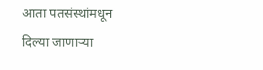आता पतसंस्थांमधून दिल्या जाणाऱ्या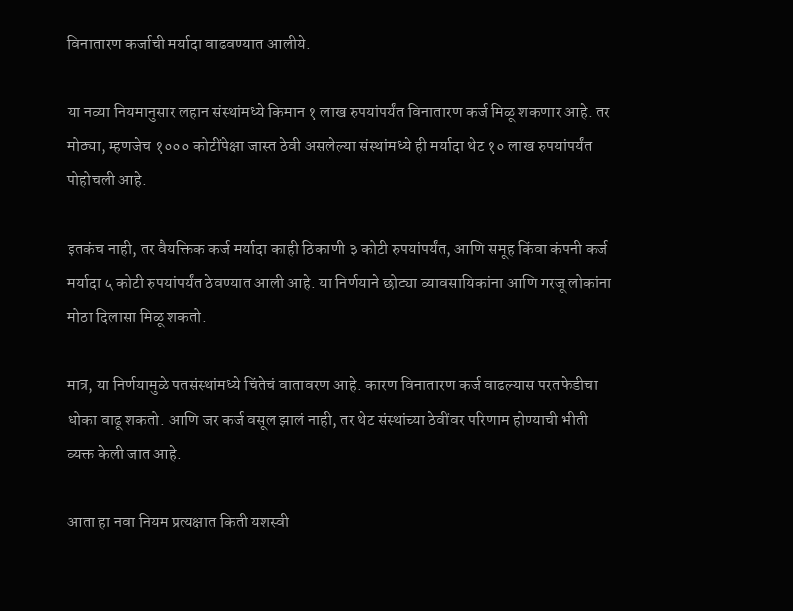विनातारण कर्जाची मर्यादा वाढवण्यात आलीये.

या नव्या नियमानुसार लहान संस्थांमध्ये किमान १ लाख रुपयांपर्यंत विनातारण कर्ज मिळू शकणार आहे. तर मोठ्या, म्हणजेच १००० कोटींपेक्षा जास्त ठेवी असलेल्या संस्थांमध्ये ही मर्यादा थेट १० लाख रुपयांपर्यंत पोहोचली आहे.

इतकंच नाही, तर वैयक्तिक कर्ज मर्यादा काही ठिकाणी ३ कोटी रुपयांपर्यंत, आणि समूह किंवा कंपनी कर्ज मर्यादा ५ कोटी रुपयांपर्यंत ठेवण्यात आली आहे. या निर्णयाने छोट्या व्यावसायिकांना आणि गरजू लोकांना मोठा दिलासा मिळू शकतो.

मात्र, या निर्णयामुळे पतसंस्थांमध्ये चिंतेचं वातावरण आहे. कारण विनातारण कर्ज वाढल्यास परतफेडीचा धोका वाढू शकतो. आणि जर कर्ज वसूल झालं नाही, तर थेट संस्थांच्या ठेवींवर परिणाम होण्याची भीती व्यक्त केली जात आहे.

आता हा नवा नियम प्रत्यक्षात किती यशस्वी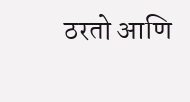ठरतो आणि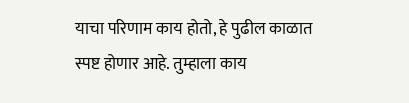याचा परिणाम काय होतो, हे पुढील काळात स्पष्ट होणार आहे. तुम्हाला काय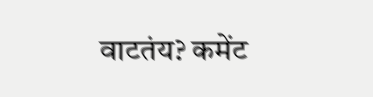वाटतंय? कमेंट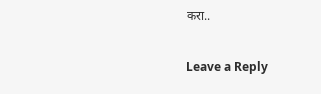करा..

Leave a Reply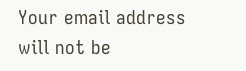Your email address will not be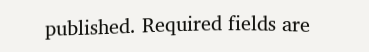published. Required fields are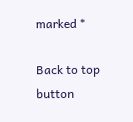marked *

Back to top button